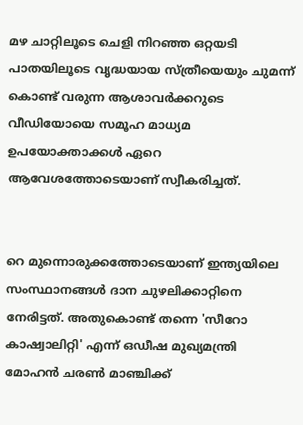മഴ ചാറ്റിലൂടെ ചെളി നിറഞ്ഞ ഒറ്റയടി പാതയിലൂടെ വൃദ്ധയായ സ്ത്രീയെയും ചുമന്ന് കൊണ്ട് വരുന്ന ആശാവര്‍ക്കറുടെ വീഡിയോയെ സമൂഹ മാധ്യമ ഉപയോക്താക്കള്‍ ഏറെ ആവേശത്തോടെയാണ് സ്വീകരിച്ചത്.


റെ മുന്നൊരുക്കത്തോടെയാണ് ഇന്ത്യയിലെ സംസ്ഥാനങ്ങള്‍ ദാന ചുഴലിക്കാറ്റിനെ നേരിട്ടത്. അതുകൊണ്ട് തന്നെ 'സീറോ കാഷ്വാലിറ്റി' എന്ന് ഒഡീഷ മുഖ്യമന്ത്രി മോഹന്‍ ചരണ്‍ മാഞ്ചിക്ക്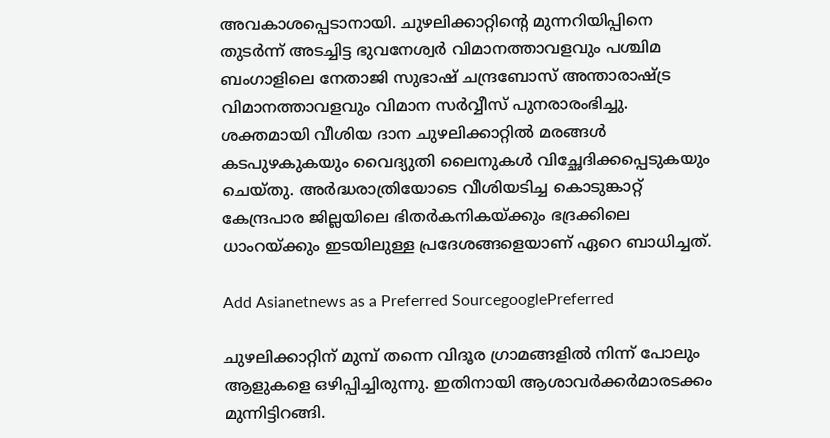അവകാശപ്പെടാനായി. ചുഴലിക്കാറ്റിന്‍റെ മുന്നറിയിപ്പിനെ തുടര്‍ന്ന് അടച്ചിട്ട ഭുവനേശ്വർ വിമാനത്താവളവും പശ്ചിമ ബംഗാളിലെ നേതാജി സുഭാഷ് ചന്ദ്രബോസ് അന്താരാഷ്ട്ര വിമാനത്താവളവും വിമാന സർവ്വീസ് പുനരാരംഭിച്ചു. ശക്തമായി വീശിയ ദാന ചുഴലിക്കാറ്റില്‍ മരങ്ങൾ കടപുഴകുകയും വൈദ്യുതി ലൈനുകൾ വിച്ഛേദിക്കപ്പെടുകയും ചെയ്തു. അർദ്ധരാത്രിയോടെ വീശിയടിച്ച കൊടുങ്കാറ്റ് കേന്ദ്രപാര ജില്ലയിലെ ഭിതർകനികയ്ക്കും ഭദ്രക്കിലെ ധാംറയ്ക്കും ഇടയിലുള്ള പ്രദേശങ്ങളെയാണ് ഏറെ ബാധിച്ചത്.

Add Asianetnews as a Preferred SourcegooglePreferred

ചുഴലിക്കാറ്റിന് മുമ്പ് തന്നെ വിദൂര ഗ്രാമങ്ങളില്‍ നിന്ന് പോലും ആളുകളെ ഒഴിപ്പിച്ചിരുന്നു. ഇതിനായി ആശാവര്‍ക്കര്‍മാരടക്കം മുന്നിട്ടിറങ്ങി.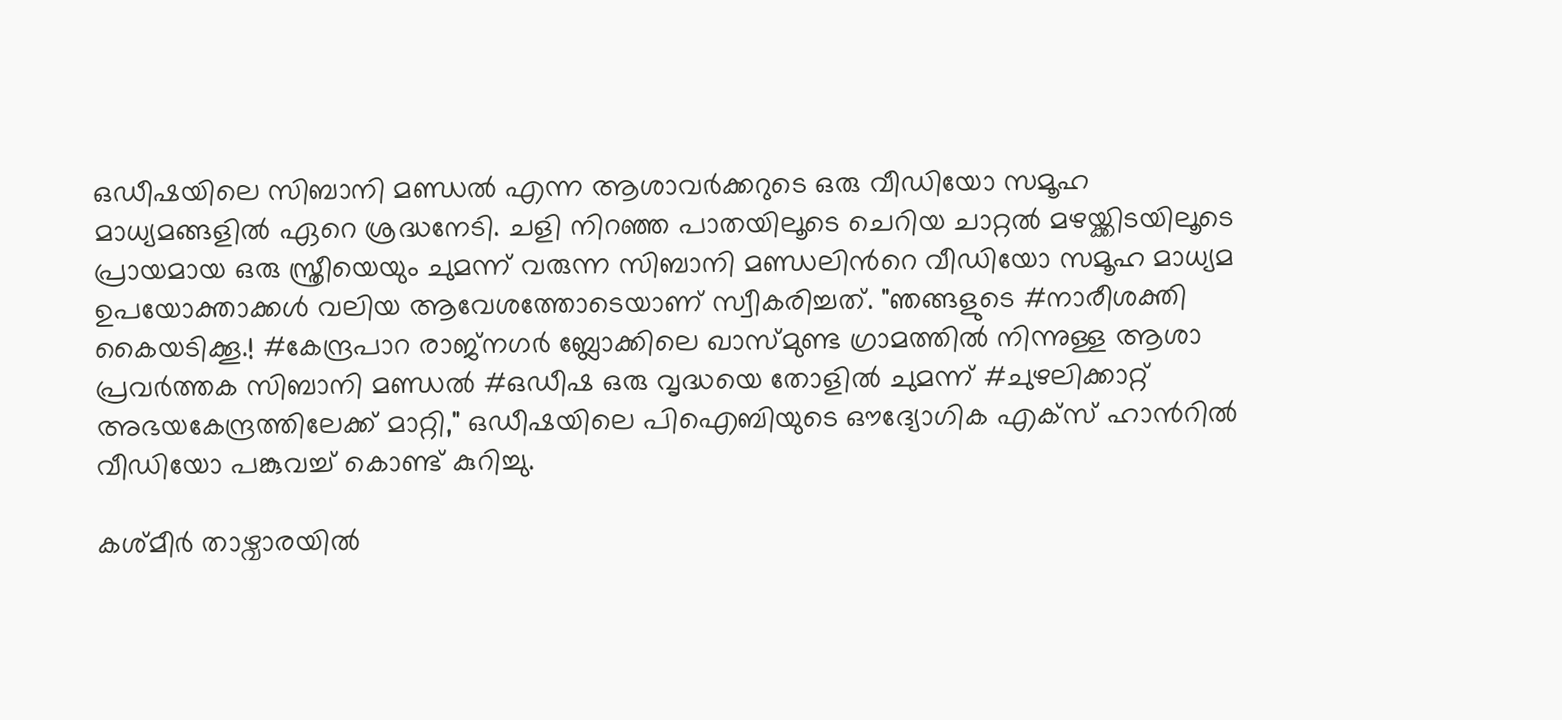ഒഡീഷയിലെ സിബാനി മണ്ഡൽ എന്ന ആശാവര്‍ക്കറുടെ ഒരു വീഡിയോ സമൂഹ മാധ്യമങ്ങളില്‍ ഏറെ ശ്രദ്ധനേടി. ചളി നിറഞ്ഞ പാതയിലൂടെ ചെറിയ ചാറ്റല്‍ മഴയ്ക്കിടയിലൂടെ പ്രായമായ ഒരു സ്ത്രീയെയും ചുമന്ന് വരുന്ന സിബാനി മണ്ഡലിന്‍റെ വീഡിയോ സമൂഹ മാധ്യമ ഉപയോക്താക്കള്‍ വലിയ ആവേശത്തോടെയാണ് സ്വീകരിച്ചത്. "ഞങ്ങളുടെ #നാരീശക്തി കൈയടിക്കൂ.! #കേന്ദ്രപാറ രാജ്നഗർ ബ്ലോക്കിലെ ഖാസ്മുണ്ട ഗ്രാമത്തിൽ നിന്നുള്ള ആശാ പ്രവർത്തക സിബാനി മണ്ഡൽ #ഒഡീഷ ഒരു വൃദ്ധയെ തോളിൽ ചുമന്ന് #ചുഴലിക്കാറ്റ് അഭയകേന്ദ്രത്തിലേക്ക് മാറ്റി," ഒഡീഷയിലെ പിഐബിയുടെ ഔദ്യോഗിക എക്സ് ഹാന്‍റില്‍ വീഡിയോ പങ്കുവച്ച് കൊണ്ട് കുറിച്ചു.

കശ്മീര്‍ താഴ്വാരയിൽ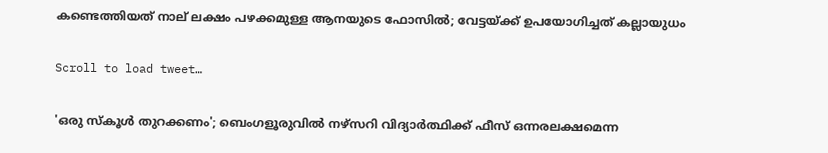കണ്ടെത്തിയത് നാല് ലക്ഷം പഴക്കമുള്ള ആനയുടെ ഫോസില്‍; വേട്ടയ്ക്ക് ഉപയോഗിച്ചത് കല്ലായുധം

Scroll to load tweet…

'ഒരു സ്കൂള്‍ തുറക്കണം'; ബെംഗളൂരുവില്‍ നഴ്സറി വിദ്യാർത്ഥിക്ക് ഫീസ് ഒന്നരലക്ഷമെന്ന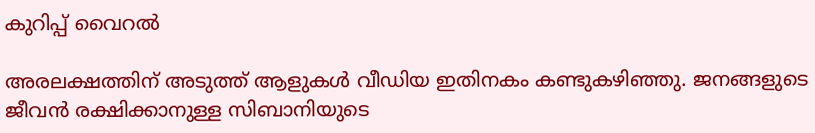കുറിപ്പ് വൈറല്‍

അരലക്ഷത്തിന് അടുത്ത് ആളുകള്‍ വീഡിയ ഇതിനകം കണ്ടുകഴിഞ്ഞു. ജനങ്ങളുടെ ജീവന്‍ രക്ഷിക്കാനുള്ള സിബാനിയുടെ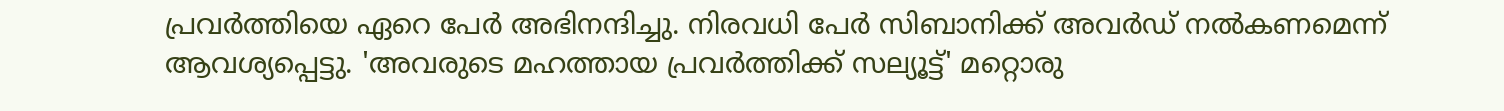പ്രവര്‍ത്തിയെ ഏറെ പേര്‍ അഭിനന്ദിച്ചു. നിരവധി പേര്‍ സിബാനിക്ക് അവര്‍ഡ് നല്‍കണമെന്ന് ആവശ്യപ്പെട്ടു. 'അവരുടെ മഹത്തായ പ്രവര്‍ത്തിക്ക് സല്യൂട്ട്' മറ്റൊരു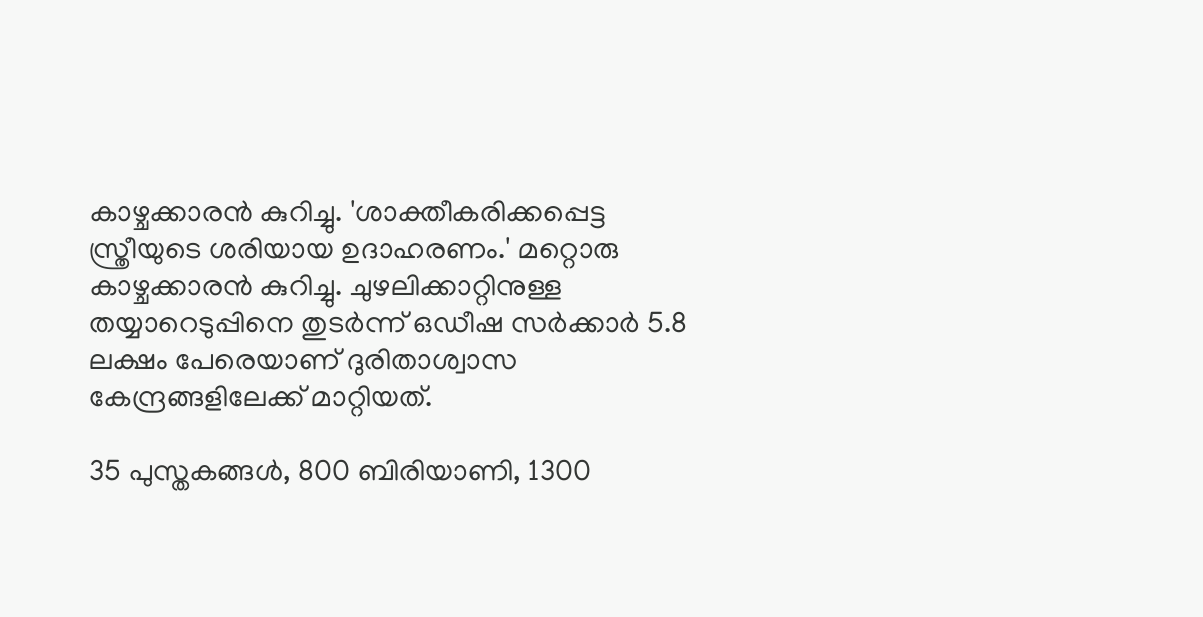കാഴ്ചക്കാരന്‍ കുറിച്ചു. 'ശാക്തീകരിക്കപ്പെട്ട സ്ത്രീയുടെ ശരിയായ ഉദാഹരണം.' മറ്റൊരു കാഴ്ചക്കാരന്‍ കുറിച്ചു. ചുഴലിക്കാറ്റിനുള്ള തയ്യാറെടുപ്പിനെ തുടര്‍ന്ന് ഒഡീഷ സർക്കാർ 5.8 ലക്ഷം പേരെയാണ് ദുരിതാശ്വാസ കേന്ദ്രങ്ങളിലേക്ക് മാറ്റിയത്.

35 പുസ്തകങ്ങൾ, 800 ബിരിയാണി, 1300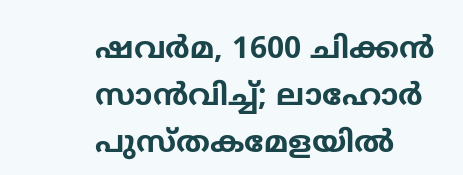ഷവർമ, 1600 ചിക്കൻ സാൻവിച്ച്; ലാഹോർ പുസ്തകമേളയിൽ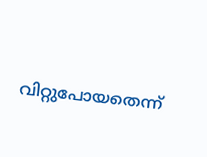വിറ്റുപോയതെന്ന്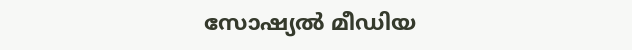സോഷ്യൽ മീഡിയ